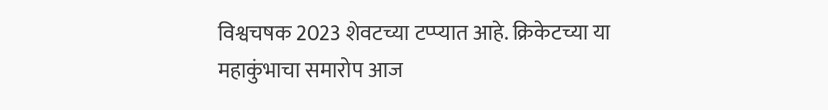विश्वचषक 2023 शेवटच्या टप्प्यात आहे. क्रिकेटच्या या महाकुंभाचा समारोप आज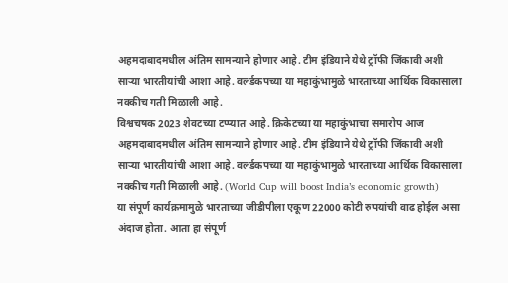अहमदाबादमधील अंतिम सामन्याने होणार आहे. टीम इंडियाने येथे ट्रॉफी जिंकावी अशी साऱ्या भारतीयांची आशा आहे. वर्ल्डकपच्या या महाकुंभामुळे भारताच्या आर्थिक विकासाला नक्कीच गती मिळाली आहे.
विश्वचषक 2023 शेवटच्या टप्प्यात आहे. क्रिकेटच्या या महाकुंभाचा समारोप आज अहमदाबादमधील अंतिम सामन्याने होणार आहे. टीम इंडियाने येथे ट्रॉफी जिंकावी अशी साऱ्या भारतीयांची आशा आहे. वर्ल्डकपच्या या महाकुंभामुळे भारताच्या आर्थिक विकासाला नक्कीच गती मिळाली आहे. (World Cup will boost India’s economic growth)
या संपूर्ण कार्यक्रमामुळे भारताच्या जीडीपीला एकूण 22000 कोटी रुपयांची वाढ होईल असा अंदाज होता. आता हा संपूर्ण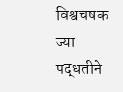विश्वचषक ज्या पद्धतीने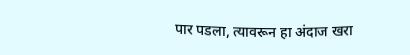पार पडला, त्यावरून हा अंदाज खरा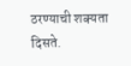ठरण्याची शक्यता दिसते.